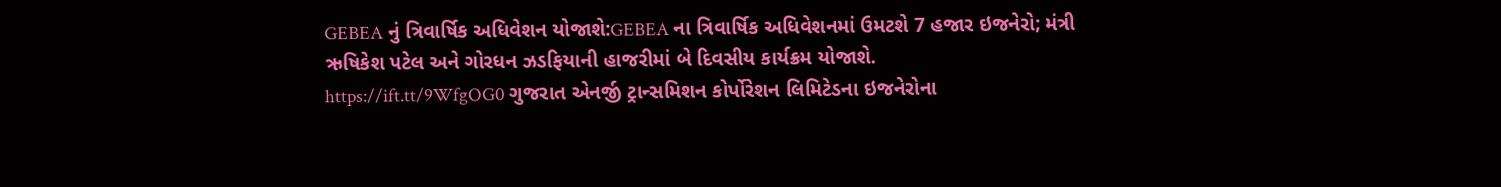GEBEA નું ત્રિવાર્ષિક અધિવેશન યોજાશે:GEBEA ના ત્રિવાર્ષિક અધિવેશનમાં ઉમટશે 7 હજાર ઇજનેરો; મંત્રી ઋષિકેશ પટેલ અને ગોરધન ઝડફિયાની હાજરીમાં બે દિવસીય કાર્યક્રમ યોજાશે.
https://ift.tt/9WfgOG0 ગુજરાત એનર્જી ટ્રાન્સમિશન કોર્પોરેશન લિમિટેડના ઇજનેરોના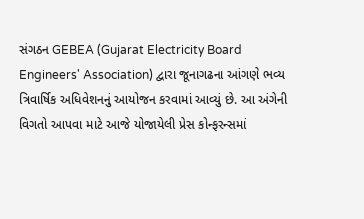સંગઠન GEBEA (Gujarat Electricity Board Engineers' Association) દ્વારા જૂનાગઢના આંગણે ભવ્ય ત્રિવાર્ષિક અધિવેશનનું આયોજન કરવામાં આવ્યું છે. આ અંગેની વિગતો આપવા માટે આજે યોજાયેલી પ્રેસ કોન્ફરન્સમાં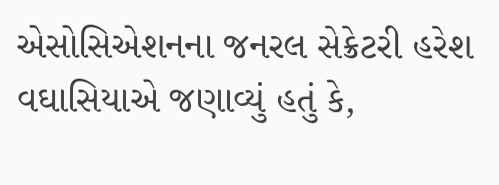એસોસિએશનના જનરલ સેક્રેટરી હરેશ વઘાસિયાએ જણાવ્યું હતું કે,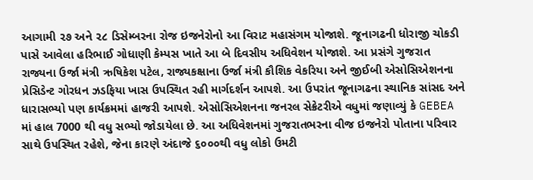આગામી ૨૭ અને ૨૮ ડિસેમ્બરના રોજ ઇજનેરોનો આ વિરાટ મહાસંગમ યોજાશે. જૂનાગઢની ધોરાજી ચોકડી પાસે આવેલા હરિભાઈ ગોધાણી કેમ્પસ ખાતે આ બે દિવસીય અધિવેશન યોજાશે. આ પ્રસંગે ગુજરાત રાજ્યના ઉર્જા મંત્રી ઋષિકેશ પટેલ, રાજ્યકક્ષાના ઉર્જા મંત્રી કૌશિક વેકરિયા અને જીઈબી એસોસિએશનના પ્રેસિડેન્ટ ગોરધન ઝડફિયા ખાસ ઉપસ્થિત રહી માર્ગદર્શન આપશે. આ ઉપરાંત જૂનાગઢના સ્થાનિક સાંસદ અને ધારાસભ્યો પણ કાર્યક્રમમાં હાજરી આપશે. એસોસિએશનના જનરલ સેક્રેટરીએ વધુમાં જણાવ્યું કે GEBEA માં હાલ 7000 થી વધુ સભ્યો જોડાયેલા છે. આ અધિવેશનમાં ગુજરાતભરના વીજ ઇજનેરો પોતાના પરિવાર સાથે ઉપસ્થિત રહેશે, જેના કારણે અંદાજે ૬૦૦૦થી વધુ લોકો ઉમટી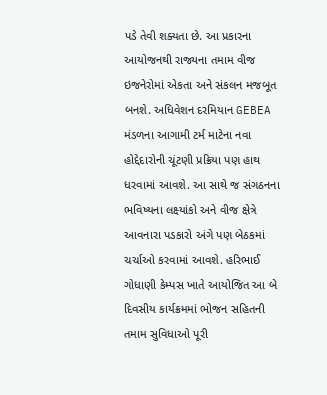પડે તેવી શક્યતા છે. આ પ્રકારના આયોજનથી રાજ્યના તમામ વીજ ઇજનેરોમાં એકતા અને સંકલન મજબૂત બનશે. અધિવેશન દરમિયાન GEBEA મંડળના આગામી ટર્મ માટેના નવા હોદ્દેદારોની ચૂંટણી પ્રક્રિયા પણ હાથ ધરવામાં આવશે. આ સાથે જ સંગઠનના ભવિષ્યના લક્ષ્યાંકો અને વીજ ક્ષેત્રે આવનારા પડકારો અંગે પણ બેઠકમાં ચર્ચાઓ કરવામાં આવશે. હરિભાઈ ગોધાણી કેમ્પસ ખાતે આયોજિત આ બે દિવસીય કાર્યક્રમમાં ભોજન સહિતની તમામ સુવિધાઓ પૂરી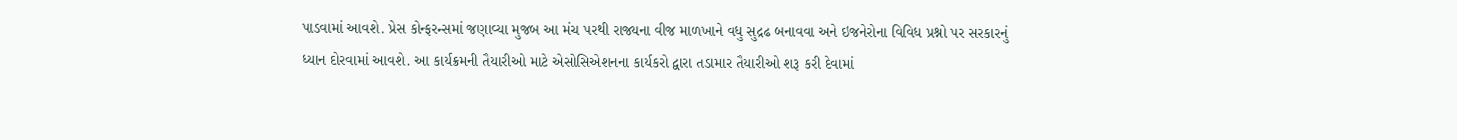પાડવામાં આવશે. પ્રેસ કોન્ફરન્સમાં જણાવ્યા મુજબ આ મંચ પરથી રાજ્યના વીજ માળખાને વધુ સુદ્રઢ બનાવવા અને ઇજનેરોના વિવિધ પ્રશ્નો પર સરકારનું ધ્યાન દોરવામાં આવશે. આ કાર્યક્રમની તૈયારીઓ માટે એસોસિએશનના કાર્યકરો દ્વારા તડામાર તૈયારીઓ શરૂ કરી દેવામાં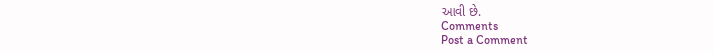આવી છે.
Comments
Post a Comment